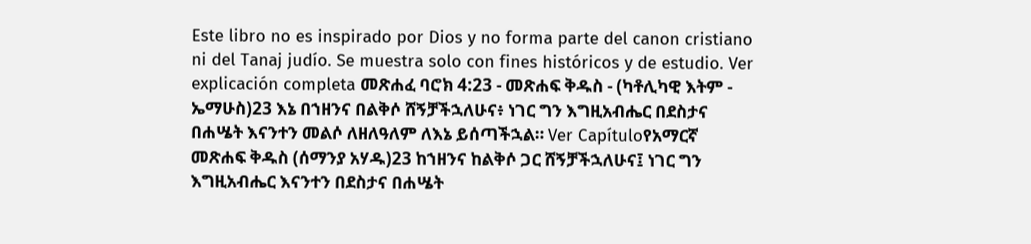Este libro no es inspirado por Dios y no forma parte del canon cristiano ni del Tanaj judío. Se muestra solo con fines históricos y de estudio. Ver explicación completa መጽሐፈ ባሮክ 4:23 - መጽሐፍ ቅዱስ - (ካቶሊካዊ እትም - ኤማሁስ)23 እኔ በኀዘንና በልቅሶ ሸኝቻችኋለሁና፥ ነገር ግን እግዚአብሔር በደስታና በሐሤት እናንተን መልሶ ለዘለዓለም ለእኔ ይሰጣችኋል። Ver Capítuloየአማርኛ መጽሐፍ ቅዱስ (ሰማንያ አሃዱ)23 ከኀዘንና ከልቅሶ ጋር ሸኝቻችኋለሁና፤ ነገር ግን እግዚአብሔር እናንተን በደስታና በሐሤት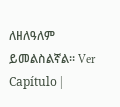ለዘለዓለም ይመልስልኛል። Ver Capítulo |